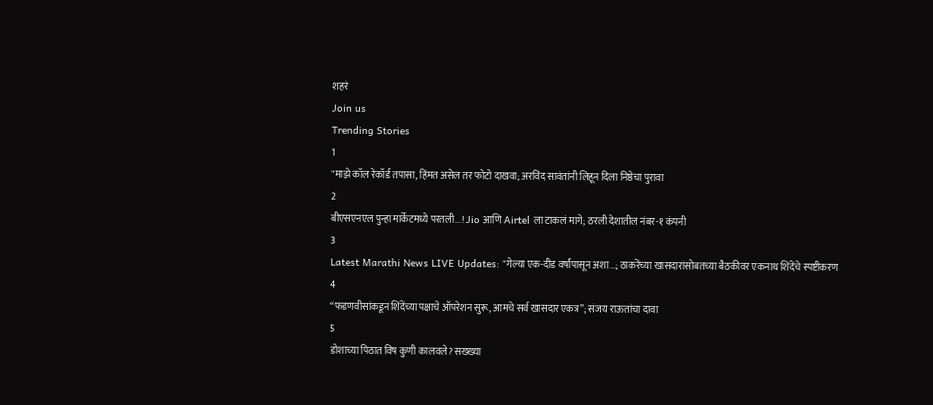शहरं
Join us
Trending Stories
1
"माझे कॉल रेकॉर्ड तपासा, हिंमत असेल तर फोटो दाखवा; अरविंद सावंतांनी लिहून दिला निष्ठेचा पुरावा
2
बीएसएनएल पुन्हा मार्केटमध्ये परतली...! Jio आणि Airtel ला टाकलं मागे; ठरली देशातील नंबर-१ कंपनी
3
Latest Marathi News LIVE Updates: "गेल्या एक-दीड वर्षांपासून अशा...; ठाकरेंच्या खासदारांसोबतच्या बैठकीवर एकनाथ शिंदेंचे स्पष्टीकरण
4
“फडणवीसांकडून शिंदेंच्या पक्षाचे ऑपरेशन सुरू, आमचे सर्व खासदार एकत्र”; संजय राऊतांचा दावा
5
डोशाच्या पिठात विष कुणी कालवले? सख्ख्या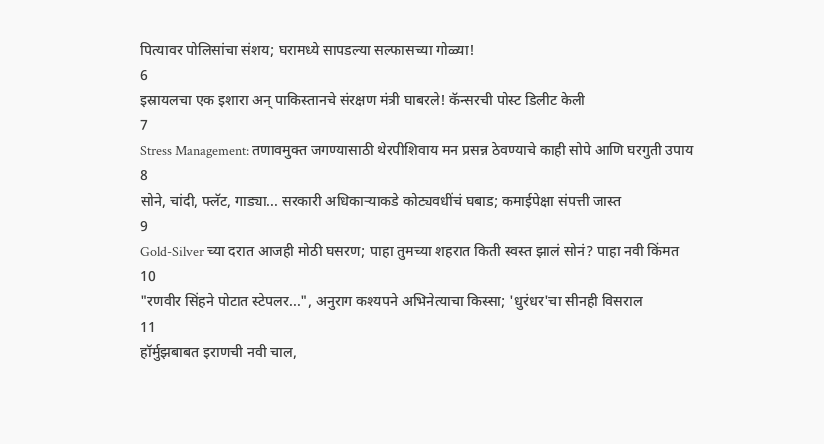पित्यावर पोलिसांचा संशय; घरामध्ये सापडल्या सल्फासच्या गोळ्या!
6
इस्रायलचा एक इशारा अन् पाकिस्तानचे संरक्षण मंत्री घाबरले! कॅन्सरची पोस्ट डिलीट केली
7
Stress Management: तणावमुक्त जगण्यासाठी थेरपीशिवाय मन प्रसन्न ठेवण्याचे काही सोपे आणि घरगुती उपाय
8
सोने, चांदी, फ्लॅट, गाड्या... सरकारी अधिकाऱ्याकडे कोट्यवधींचं घबाड; कमाईपेक्षा संपत्ती जास्त
9
Gold-Silver च्या दरात आजही मोठी घसरण; पाहा तुमच्या शहरात किती स्वस्त झालं सोनं? पाहा नवी किंमत
10
"रणवीर सिंहने पोटात स्टेपलर...", अनुराग कश्यपने अभिनेत्याचा किस्सा; 'धुरंधर'चा सीनही विसराल
11
हॉर्मुझबाबत इराणची नवी चाल,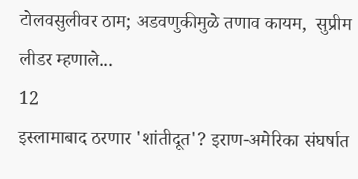टोलवसुलीवर ठाम; अडवणुकीमुळे तणाव कायम,  सुप्रीम लीडर म्हणाले...
12
इस्लामाबाद ठरणार 'शांतीदूत'? इराण-अमेरिका संघर्षात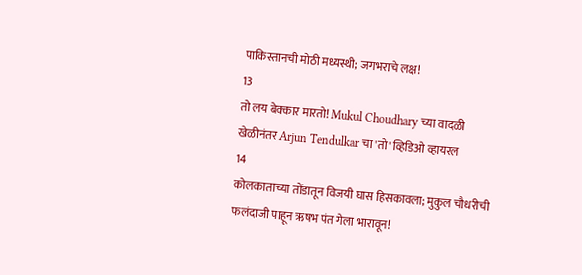पाकिस्तानची मोठी मध्यस्थी; जगभराचे लक्ष!
13
तो लय बेक्कार मारतो! Mukul Choudhary च्या वादळी खेळीनंतर Arjun Tendulkar चा 'तो' व्हिडिओ व्हायरल
14
कोलकाताच्या तोंडातून विजयी घास हिसकावला; मुकुल चौधरीची फलंदाजी पाहून ऋषभ पंत गेला भारावून!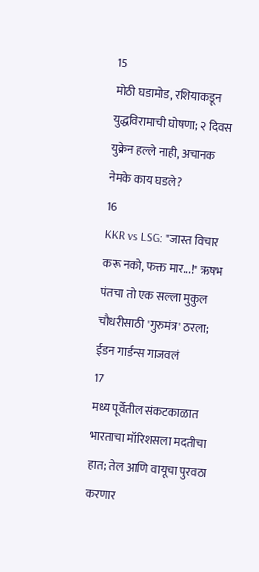15
मोठी घडामोड, रशियाकडून युद्धविरामाची घोषणा; २ दिवस युक्रेन हल्ले नाही, अचानक नेमके काय घडले?
16
KKR vs LSG: "जास्त विचार करू नको, फक्त मार...!" ऋषभ पंतचा तो एक सल्ला मुकुल चौधरीसाठी 'गुरुमंत्र' ठरला; ईडन गार्डन्स गाजवलं
17
मध्य पूर्वेतील संकटकाळात भारताचा मॉरिशसला मदतीचा हात; तेल आणि वायूचा पुरवठा करणार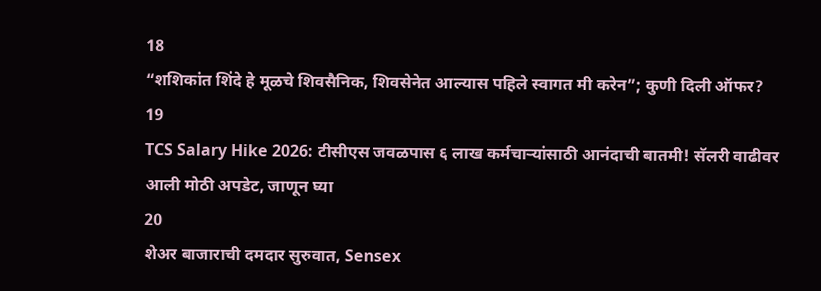18
“शशिकांत शिंदे हे मूळचे शिवसैनिक, शिवसेनेत आल्यास पहिले स्वागत मी करेन”; कुणी दिली ऑफर?
19
TCS Salary Hike 2026: टीसीएस जवळपास ६ लाख कर्मचाऱ्यांसाठी आनंदाची बातमी! सॅलरी वाढीवर आली मोठी अपडेट, जाणून घ्या
20
शेअर बाजाराची दमदार सुरुवात, Sensex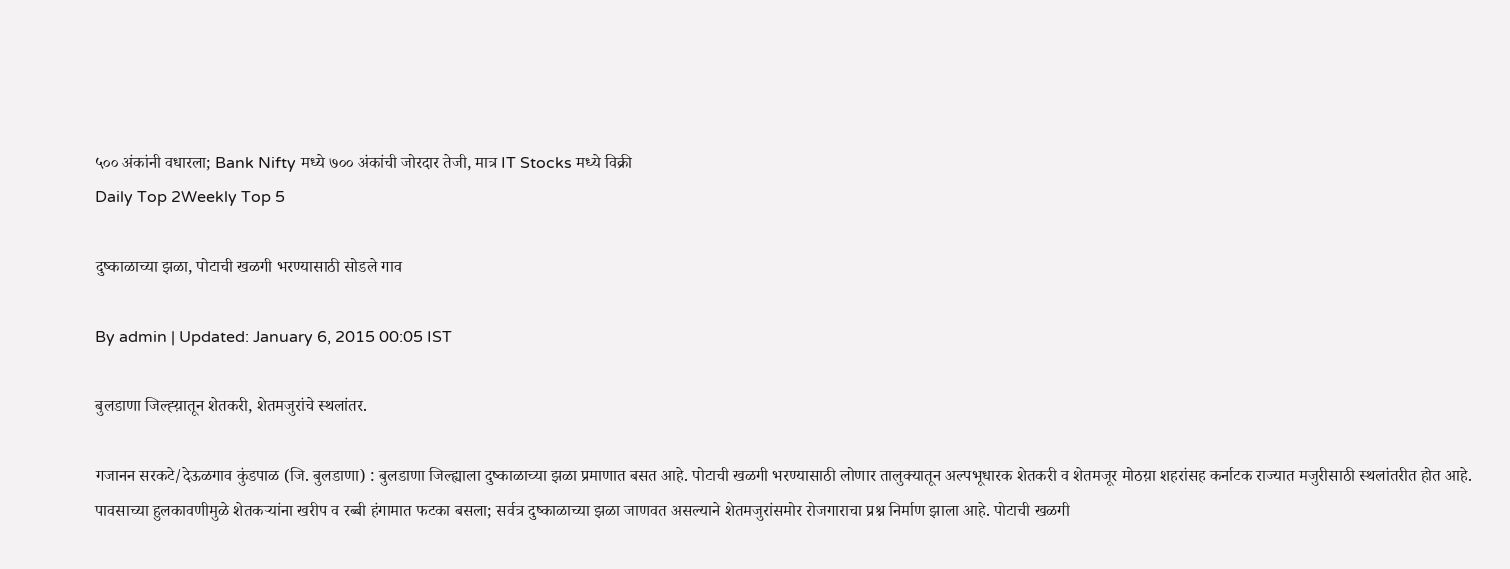५०० अंकांनी वधारला; Bank Nifty मध्ये ७०० अंकांची जोरदार तेजी, मात्र IT Stocks मध्ये विक्री
Daily Top 2Weekly Top 5

दुष्काळाच्या झळा, पोटाची खळगी भरण्यासाठी सोडले गाव

By admin | Updated: January 6, 2015 00:05 IST

बुलडाणा जिल्ह्य़ातून शेतकरी, शेतमजुरांचे स्थलांतर.

गजानन सरकटे/देऊळगाव कुंडपाळ (जि. बुलडाणा) : बुलडाणा जिल्ह्याला दुष्काळाच्या झळा प्रमाणात बसत आहे. पोटाची खळगी भरण्यासाठी लोणार तालुक्यातून अल्पभूधारक शेतकरी व शेतमजूर मोठय़ा शहरांसह कर्नाटक राज्यात मजुरीसाठी स्थलांतरीत होत आहे. पावसाच्या हुलकावणीमुळे शेतकर्‍यांना खरीप व रब्बी हंगामात फटका बसला; सर्वत्र दुष्काळाच्या झळा जाणवत असल्याने शेतमजुरांसमोर रोजगाराचा प्रश्न निर्माण झाला आहे. पोटाची खळगी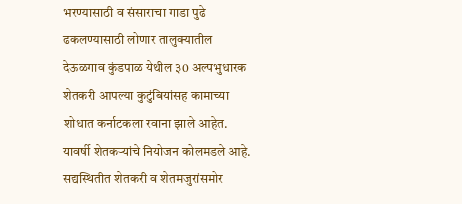भरण्यासाठी व संसाराचा गाडा पुढे ढकलण्यासाठी लोणार तालुक्यातील देऊळगाव कुंडपाळ येथील ३0 अल्पभुधारक शेतकरी आपल्या कुटुंबियांसह कामाच्या शोधात कर्नाटकला रवाना झाले आहेत. यावर्षी शेतकर्‍यांचे नियोजन कोलमडले आहे. सद्यस्थितीत शेतकरी व शेतमजुरांसमोर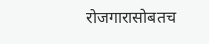रोजगारासोबतच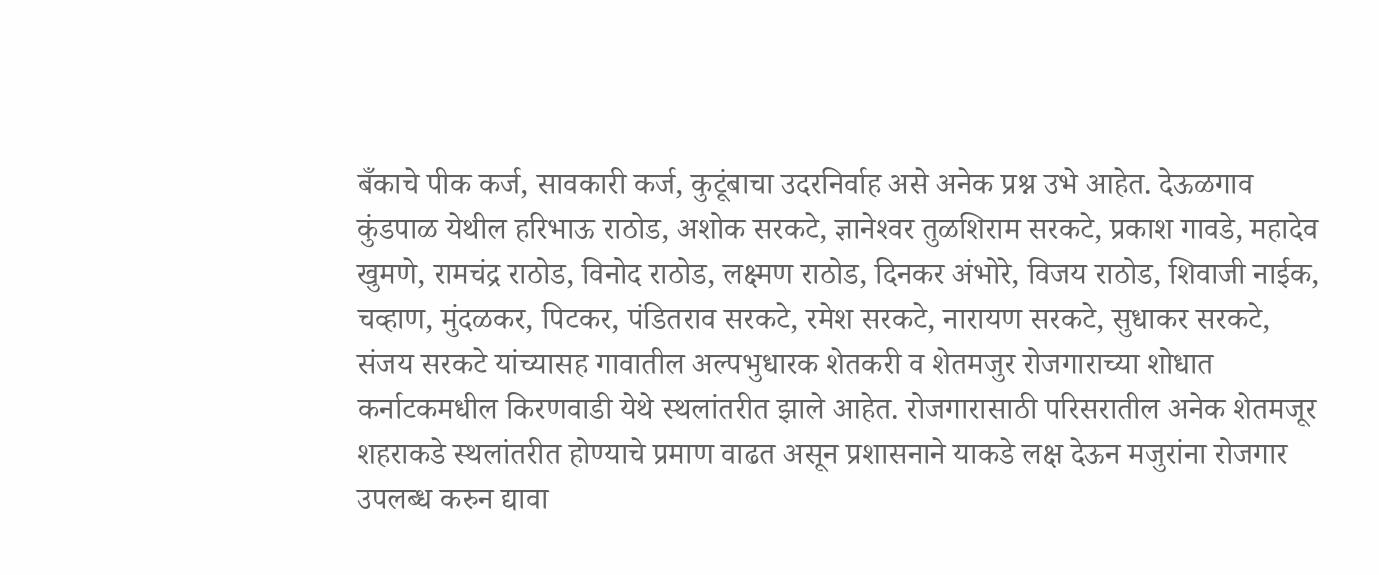बँकाचे पीक कर्ज, सावकारी कर्ज, कुटूंबाचा उदरनिर्वाह असे अनेक प्रश्न उभे आहेत. देऊळगाव कुंडपाळ येथील हरिभाऊ राठोड, अशोक सरकटे, ज्ञानेश्‍वर तुळशिराम सरकटे, प्रकाश गावडे, महादेव खुमणे, रामचंद्र राठोड, विनोद राठोड, लक्ष्मण राठोड, दिनकर अंभोरे, विजय राठोड, शिवाजी नाईक, चव्हाण, मुंदळकर, पिटकर, पंडितराव सरकटे, रमेश सरकटे, नारायण सरकटे, सुधाकर सरकटे, संजय सरकटे यांच्यासह गावातील अल्पभुधारक शेतकरी व शेतमजुर रोजगाराच्या शोधात कर्नाटकमधील किरणवाडी येथे स्थलांतरीत झाले आहेत. रोजगारासाठी परिसरातील अनेक शेतमजूर शहराकडे स्थलांतरीत होण्याचे प्रमाण वाढत असून प्रशासनाने याकडे लक्ष देऊन मजुरांना रोजगार उपलब्ध करुन द्यावा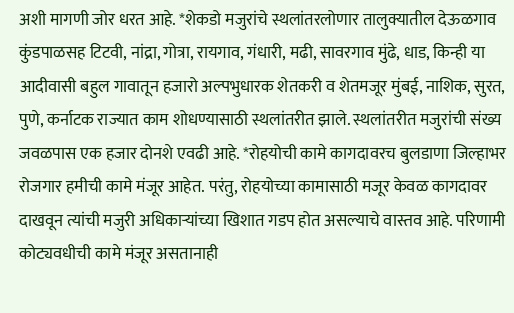अशी मागणी जोर धरत आहे. *शेकडो मजुरांचे स्थलांतरलोणार तालुक्यातील देऊळगाव कुंडपाळसह टिटवी, नांद्रा, गोत्रा, रायगाव, गंधारी, मढी, सावरगाव मुंढे, धाड, किन्ही या आदीवासी बहुल गावातून हजारो अल्पभुधारक शेतकरी व शेतमजूर मुंबई, नाशिक, सुरत, पुणे, कर्नाटक राज्यात काम शोधण्यासाठी स्थलांतरीत झाले. स्थलांतरीत मजुरांची संख्य जवळपास एक हजार दोनशे एवढी आहे. *रोहयोची कामे कागदावरच बुलडाणा जिल्हाभर रोजगार हमीची कामे मंजूर आहेत. परंतु, रोहयोच्या कामासाठी मजूर केवळ कागदावर दाखवून त्यांची मजुरी अधिकार्‍यांच्या खिशात गडप होत असल्याचे वास्तव आहे. परिणामी कोट्यवधीची कामे मंजूर असतानाही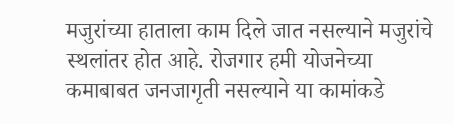मजुरांच्या हाताला काम दिले जात नसल्याने मजुरांचे स्थलांतर होत आहे. रोजगार हमी योजनेच्या कमाबाबत जनजागृती नसल्याने या कामांकडे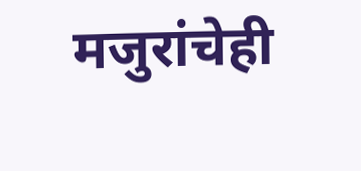मजुरांचेही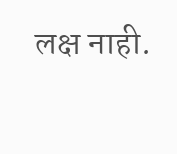लक्ष नाही.